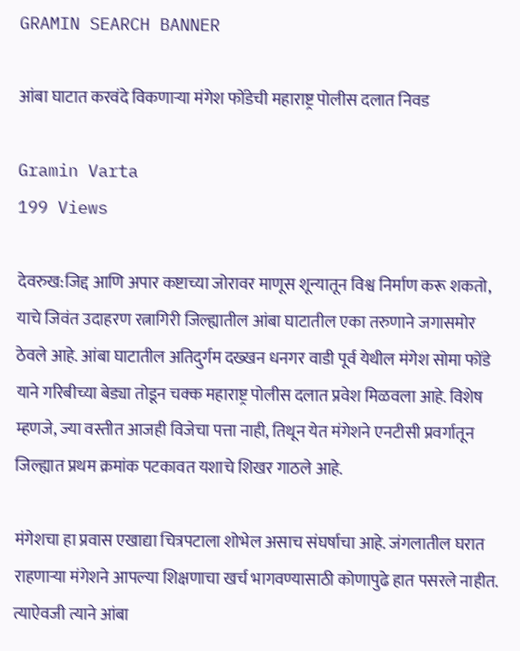GRAMIN SEARCH BANNER

आंबा घाटात करवंदे विकणाऱ्या मंगेश फोंडेची महाराष्ट्र पोलीस दलात निवड

Gramin Varta
199 Views

देवरुख:जिद्द आणि अपार कष्टाच्या जोरावर माणूस शून्यातून विश्व निर्माण करू शकतो, याचे जिवंत उदाहरण रत्नागिरी जिल्ह्यातील आंबा घाटातील एका तरुणाने जगासमोर ठेवले आहे. आंबा घाटातील अतिदुर्गम दख्खन धनगर वाडी पूर्व येथील मंगेश सोमा फोंडे याने गरिबीच्या बेड्या तोडून चक्क महाराष्ट्र पोलीस दलात प्रवेश मिळवला आहे. विशेष म्हणजे, ज्या वस्तीत आजही विजेचा पत्ता नाही, तिथून येत मंगेशने एनटीसी प्रवर्गातून जिल्ह्यात प्रथम क्रमांक पटकावत यशाचे शिखर गाठले आहे.

मंगेशचा हा प्रवास एखाद्या चित्रपटाला शोभेल असाच संघर्षाचा आहे. जंगलातील घरात राहणाऱ्या मंगेशने आपल्या शिक्षणाचा खर्च भागवण्यासाठी कोणापुढे हात पसरले नाहीत. त्याऐवजी त्याने आंबा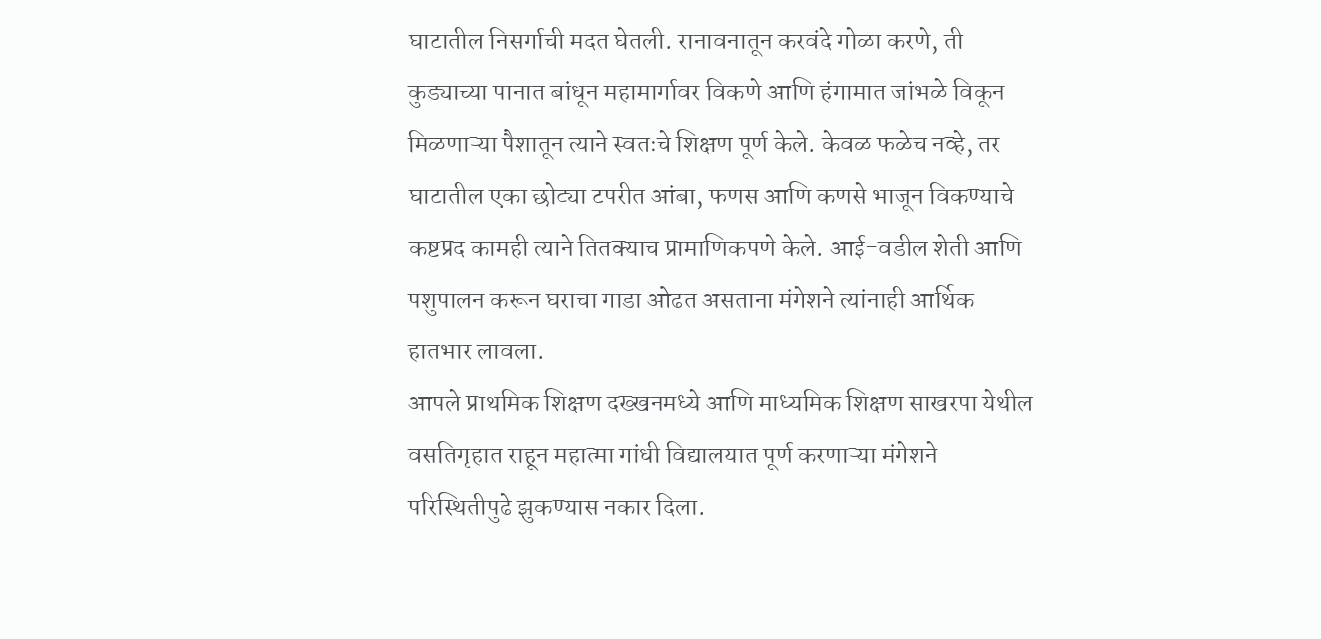घाटातील निसर्गाची मदत घेतली. रानावनातून करवंदे गोळा करणे, ती कुड्याच्या पानात बांधून महामार्गावर विकणे आणि हंगामात जांभळे विकून मिळणाऱ्या पैशातून त्याने स्वतःचे शिक्षण पूर्ण केले. केवळ फळेच नव्हे, तर घाटातील एका छोट्या टपरीत आंबा, फणस आणि कणसे भाजून विकण्याचे कष्टप्रद कामही त्याने तितक्याच प्रामाणिकपणे केले. आई-वडील शेती आणि पशुपालन करून घराचा गाडा ओढत असताना मंगेशने त्यांनाही आर्थिक हातभार लावला.
आपले प्राथमिक शिक्षण दख्खनमध्ये आणि माध्यमिक शिक्षण साखरपा येथील वसतिगृहात राहून महात्मा गांधी विद्यालयात पूर्ण करणाऱ्या मंगेशने परिस्थितीपुढे झुकण्यास नकार दिला.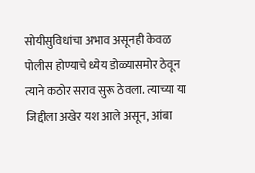सोयीसुविधांचा अभाव असूनही केवळ पोलीस होण्याचे ध्येय डोळ्यासमोर ठेवून त्याने कठोर सराव सुरू ठेवला. त्याच्या या जिद्दीला अखेर यश आले असून, आंबा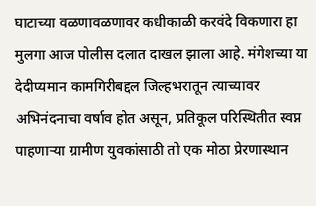घाटाच्या वळणावळणावर कधीकाळी करवंदे विकणारा हा मुलगा आज पोलीस दलात दाखल झाला आहे. मंगेशच्या या देदीप्यमान कामगिरीबद्दल जिल्हभरातून त्याच्यावर अभिनंदनाचा वर्षाव होत असून, प्रतिकूल परिस्थितीत स्वप्न पाहणाऱ्या ग्रामीण युवकांसाठी तो एक मोठा प्रेरणास्थान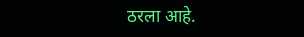ठरला आहे.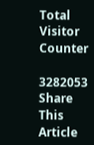Total Visitor Counter

3282053
Share This Article